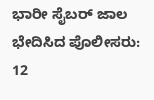ಭಾರೀ ಸೈಬರ್ ಜಾಲ ಭೇದಿಸಿದ ಪೊಲೀಸರು: 12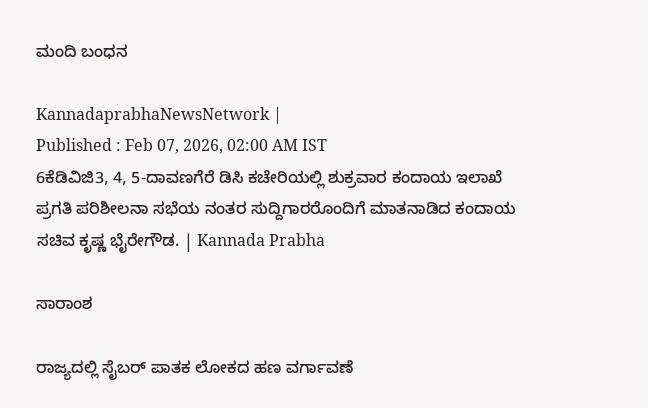ಮಂದಿ ಬಂಧನ

KannadaprabhaNewsNetwork |
Published : Feb 07, 2026, 02:00 AM IST
6ಕೆಡಿವಿಜಿ3, 4, 5-ದಾವಣಗೆರೆ ಡಿಸಿ ಕಚೇರಿಯಲ್ಲಿ ಶುಕ್ರವಾರ ಕಂದಾಯ ಇಲಾಖೆ ಪ್ರಗತಿ ಪರಿಶೀಲನಾ ಸಭೆಯ ನಂತರ ಸುದ್ದಿಗಾರರೊಂದಿಗೆ ಮಾತನಾಡಿದ ಕಂದಾಯ ಸಚಿವ ಕೃಷ್ಣ ಭೈರೇಗೌಡ. | Kannada Prabha

ಸಾರಾಂಶ

ರಾಜ್ಯದಲ್ಲಿ ಸೈಬರ್ ಪಾತಕ ಲೋಕದ ಹಣ ವರ್ಗಾವಣೆ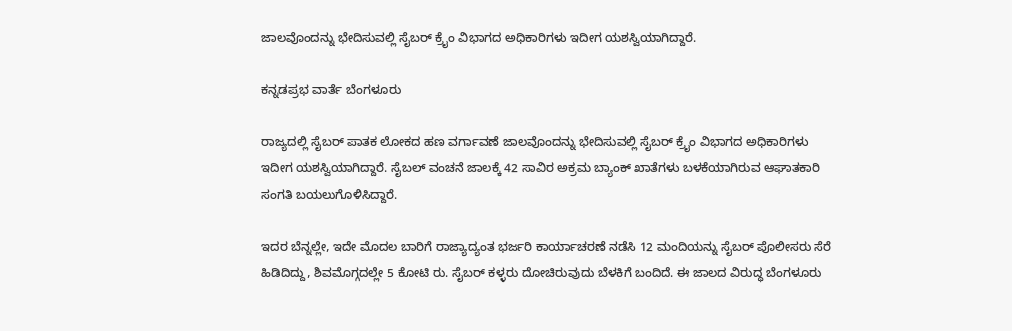ಜಾಲವೊಂದನ್ನು ಭೇದಿಸುವಲ್ಲಿ ಸೈಬರ್ ಕ್ರೈಂ ವಿಭಾಗದ ಅಧಿಕಾರಿಗಳು ಇದೀಗ ಯಶಸ್ವಿಯಾಗಿದ್ದಾರೆ.

ಕನ್ನಡಪ್ರಭ ವಾರ್ತೆ ಬೆಂಗಳೂರು

ರಾಜ್ಯದಲ್ಲಿ ಸೈಬರ್ ಪಾತಕ ಲೋಕದ ಹಣ ವರ್ಗಾವಣೆ ಜಾಲವೊಂದನ್ನು ಭೇದಿಸುವಲ್ಲಿ ಸೈಬರ್ ಕ್ರೈಂ ವಿಭಾಗದ ಅಧಿಕಾರಿಗಳು ಇದೀಗ ಯಶಸ್ವಿಯಾಗಿದ್ದಾರೆ. ಸೈಬಲ್‌ ವಂಚನೆ ಜಾಲಕ್ಕೆ 42 ಸಾವಿರ ಅಕ್ರಮ ಬ್ಯಾಂಕ್‌ ಖಾತೆಗಳು ಬಳಕೆಯಾಗಿರುವ ಆಘಾತಕಾರಿ ಸಂಗತಿ ಬಯಲುಗೊಳಿಸಿದ್ದಾರೆ.

ಇದರ ಬೆನ್ನಲ್ಲೇ, ಇದೇ ಮೊದಲ ಬಾರಿಗೆ ರಾಜ್ಯಾದ್ಯಂತ ಭರ್ಜರಿ ಕಾರ್ಯಾಚರಣೆ ನಡೆಸಿ 12 ಮಂದಿಯನ್ನು ಸೈಬರ್ ಪೊಲೀಸರು ಸೆರೆ ಹಿಡಿದಿದ್ದು, ಶಿವಮೊಗ್ಗದಲ್ಲೇ 5 ಕೋಟಿ ರು. ಸೈಬರ್ ಕಳ್ಳರು ದೋಚಿರುವುದು ಬೆಳಕಿಗೆ ಬಂದಿದೆ. ಈ ಜಾಲದ ವಿರುದ್ಧ ಬೆಂಗಳೂರು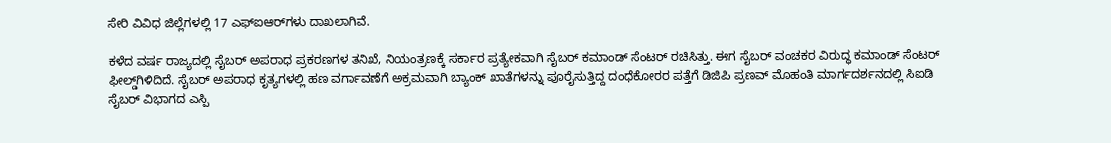ಸೇರಿ ವಿವಿಧ ಜಿಲ್ಲೆಗಳಲ್ಲಿ 17 ಎಫ್‌ಐಆರ್‌ಗಳು ದಾಖಲಾಗಿವೆ.

ಕಳೆದ ವರ್ಷ ರಾಜ್ಯದಲ್ಲಿ ಸೈಬರ್ ಅಪರಾಧ ಪ್ರಕರಣಗಳ ತನಿಖೆ, ನಿಯಂತ್ರಣಕ್ಕೆ ಸರ್ಕಾರ ಪ್ರತ್ಯೇಕವಾಗಿ ಸೈಬರ್ ಕಮಾಂಡ್ ಸೆಂಟರ್ ರಚಿಸಿತ್ತು. ಈಗ ಸೈಬರ್ ವಂಚಕರ ವಿರುದ್ಧ ಕಮಾಂಡ್ ಸೆಂಟರ್ ಫೀಲ್ಡ್‌ಗಿಳಿದಿದೆ. ಸೈಬರ್‌ ಅಪರಾಧ ಕೃತ್ಯಗಳಲ್ಲಿ ಹಣ ವರ್ಗಾವಣೆಗೆ ಅಕ್ರಮವಾಗಿ ಬ್ಯಾಂಕ್ ಖಾತೆಗಳನ್ನು ಪೂರೈಸುತ್ತಿದ್ದ ದಂಧೆಕೋರರ ಪತ್ತೆಗೆ ಡಿಜಿಪಿ ಪ್ರಣವ್‌ ಮೊಹಂತಿ ಮಾರ್ಗದರ್ಶನದಲ್ಲಿ ಸಿಐಡಿ ಸೈಬರ್ ವಿಭಾಗದ ಎಸ್ಪಿ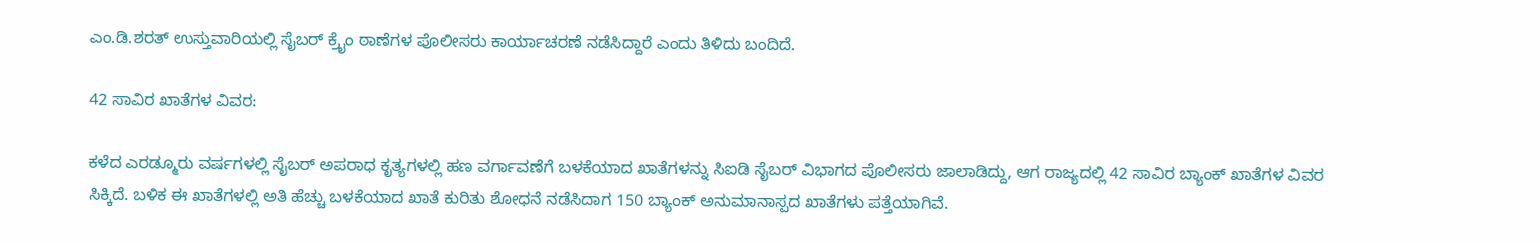ಎಂ.ಡಿ.ಶರತ್‌ ಉಸ್ತುವಾರಿಯಲ್ಲಿ ಸೈಬರ್ ಕ್ರೈಂ ಠಾಣೆಗಳ ಪೊಲೀಸರು ಕಾರ್ಯಾಚರಣೆ ನಡೆಸಿದ್ದಾರೆ ಎಂದು ತಿಳಿದು ಬಂದಿದೆ.

42 ಸಾವಿರ ಖಾತೆಗಳ ವಿವರ:

ಕಳೆದ ಎರಡ್ಮೂರು ವರ್ಷಗಳಲ್ಲಿ ಸೈಬರ್ ಅಪರಾಧ ಕೃತ್ಯಗಳಲ್ಲಿ ಹಣ ವರ್ಗಾವಣೆಗೆ ಬಳಕೆಯಾದ ಖಾತೆಗಳನ್ನು ಸಿಐಡಿ ಸೈಬರ್ ವಿಭಾಗದ ಪೊಲೀಸರು ಜಾಲಾಡಿದ್ದು, ಆಗ ರಾಜ್ಯದಲ್ಲಿ 42 ಸಾವಿರ ಬ್ಯಾಂಕ್ ಖಾತೆಗಳ ವಿವರ ಸಿಕ್ಕಿದೆ. ಬಳಿಕ ಈ ಖಾತೆಗಳಲ್ಲಿ ಅತಿ ಹೆಚ್ಚು ಬಳಕೆಯಾದ ಖಾತೆ ಕುರಿತು ಶೋಧನೆ ನಡೆಸಿದಾಗ 150 ಬ್ಯಾಂಕ್ ಅನುಮಾನಾಸ್ಪದ ಖಾತೆಗಳು ಪತ್ತೆಯಾಗಿವೆ.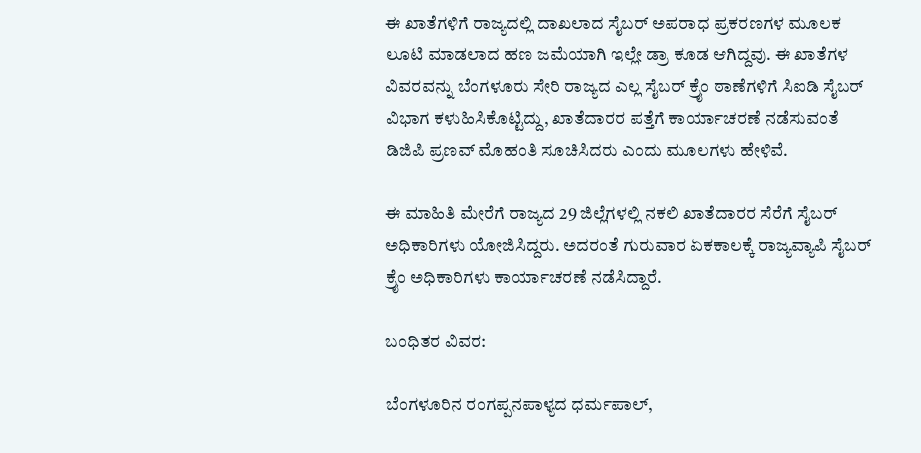ಈ ಖಾತೆಗಳಿಗೆ ರಾಜ್ಯದಲ್ಲಿ ದಾಖಲಾದ ಸೈಬರ್ ಅಪರಾಧ ಪ್ರಕರಣಗಳ ಮೂಲಕ ಲೂಟಿ ಮಾಡಲಾದ ಹಣ ಜಮೆಯಾಗಿ ಇಲ್ಲೇ ಡ್ರಾ ಕೂಡ ಆಗಿದ್ದವು. ಈ ಖಾತೆಗಳ ವಿವರವನ್ನು ಬೆಂಗಳೂರು ಸೇರಿ ರಾಜ್ಯದ ಎಲ್ಲ ಸೈಬರ್ ಕ್ರೈಂ ಠಾಣೆಗಳಿಗೆ ಸಿಐಡಿ ಸೈಬರ್ ವಿಭಾಗ ಕಳುಹಿಸಿಕೊಟ್ಟಿದ್ದು, ಖಾತೆದಾರರ ಪತ್ತೆಗೆ ಕಾರ್ಯಾಚರಣೆ ನಡೆಸುವಂತೆ ಡಿಜಿಪಿ ಪ್ರಣವ್‌ ಮೊಹಂತಿ ಸೂಚಿಸಿದರು ಎಂದು ಮೂಲಗಳು ಹೇಳಿವೆ.

ಈ ಮಾಹಿತಿ ಮೇರೆಗೆ ರಾಜ್ಯದ 29 ಜಿಲ್ಲೆಗಳಲ್ಲಿ ನಕಲಿ ಖಾತೆದಾರರ ಸೆರೆಗೆ ಸೈಬರ್ ಅಧಿಕಾರಿಗಳು ಯೋಜಿಸಿದ್ದರು. ಅದರಂತೆ ಗುರುವಾರ ಏಕಕಾಲಕ್ಕೆ ರಾಜ್ಯವ್ಯಾಪಿ ಸೈಬರ್ ಕ್ರೈಂ ಅಧಿಕಾರಿಗಳು ಕಾರ್ಯಾಚರಣೆ ನಡೆಸಿದ್ದಾರೆ.

ಬಂಧಿತರ ವಿವರ:

ಬೆಂಗಳೂರಿನ ರಂಗಪ್ಪನಪಾಳ್ಯದ ಧರ್ಮಪಾಲ್‌,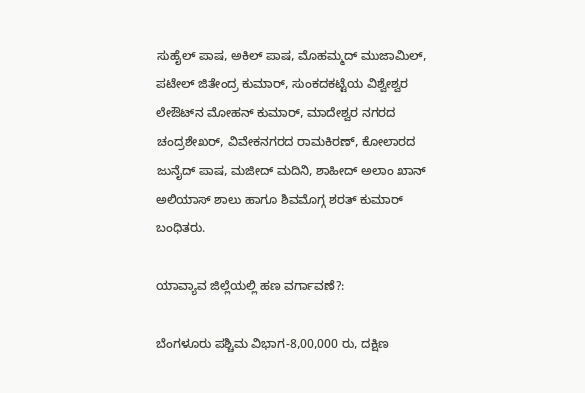ಸುಹೈಲ್‌ ಪಾಷ, ಅಕಿಲ್‌ ಪಾಷ, ಮೊಹಮ್ಮದ್ ಮುಜಾಮಿಲ್‌, ಪಟೇಲ್ ಜಿತೇಂದ್ರ ಕುಮಾರ್‌, ಸುಂಕದಕಟ್ಟೆಯ ವಿಶ್ವೇಶ್ವರ ಲೇಔಟ್‌ನ ಮೋಹನ್‌ ಕುಮಾರ್‌, ಮಾದೇಶ್ವರ ನಗರದ ಚಂದ್ರಶೇಖರ್‌, ವಿವೇಕನಗರದ ರಾಮಕಿರಣ್, ಕೋಲಾರದ ಜುನೈದ್ ಪಾಷ, ಮಜೀದ್ ಮದಿನಿ, ಶಾಹೀದ್ ಅಲಾಂ ಖಾನ್‌ ಅಲಿಯಾಸ್ ಶಾಲು ಹಾಗೂ ಶಿವಮೊಗ್ಗ ಶರತ್ ಕುಮಾರ್ ಬಂಧಿತರು.

ಯಾವ್ಯಾವ ಜಿಲ್ಲೆಯಲ್ಲಿ ಹಣ ವರ್ಗಾವಣೆ?:

ಬೆಂಗಳೂರು ಪಶ್ಚಿಮ ವಿಭಾಗ-8,00,000 ರು, ದಕ್ಷಿಣ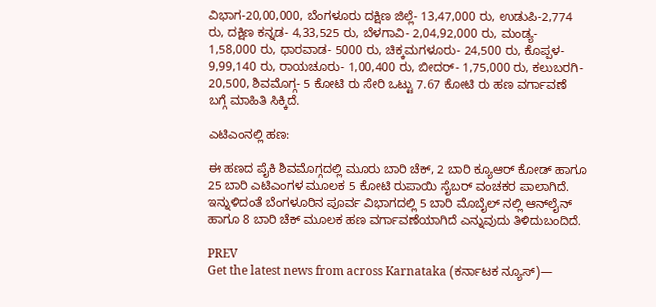ವಿಭಾಗ-20,00,000, ಬೆಂಗಳೂರು ದಕ್ಷಿಣ ಜಿಲ್ಲೆ- 13,47,000 ರು, ಉಡುಪಿ-2,774 ರು, ದಕ್ಷಿಣ ಕನ್ನಡ- 4,33,525 ರು, ಬೆಳಗಾವಿ- 2,04,92,000 ರು, ಮಂಡ್ಯ- 1,58,000 ರು, ಧಾರವಾಡ- 5000 ರು, ಚಿಕ್ಕಮಗಳೂರು- 24,500 ರು, ಕೊಪ್ಪಳ- 9,99,140 ರು, ರಾಯಚೂರು- 1,00,400 ರು, ಬೀದರ್- 1,75,000 ರು, ಕಲುಬರಗಿ- 20,500, ಶಿವಮೊಗ್ಗ- 5 ಕೋಟಿ ರು ಸೇರಿ ಒಟ್ಟು 7.67 ಕೋಟಿ ರು ಹಣ ವರ್ಗಾವಣೆ ಬಗ್ಗೆ ಮಾಹಿತಿ ಸಿಕ್ಕಿದೆ.

ಎಟಿಎಂನಲ್ಲಿ ಹಣ:

ಈ ಹಣದ ಪೈಕಿ ಶಿವಮೊಗ್ಗದಲ್ಲಿ ಮೂರು ಬಾರಿ ಚೆಕ್‌, 2 ಬಾರಿ ಕ್ಯೂಆರ್ ಕೋಡ್ ಹಾಗೂ 25 ಬಾರಿ ಎಟಿಎಂಗಳ ಮೂಲಕ 5 ಕೋಟಿ ರುಪಾಯಿ ಸೈಬರ್ ವಂಚಕರ ಪಾಲಾಗಿದೆ. ಇನ್ನುಳಿದಂತೆ ಬೆಂಗಳೂರಿನ ಪೂರ್ವ ವಿಭಾಗದಲ್ಲಿ 5 ಬಾರಿ ಮೊಬೈಲ್‌ ನಲ್ಲಿ ಆನ್‌ಲೈನ್‌ ಹಾಗೂ 8 ಬಾರಿ ಚೆಕ್ ಮೂಲಕ ಹಣ ವರ್ಗಾವಣೆಯಾಗಿದೆ ಎನ್ನುವುದು ತಿಳಿದುಬಂದಿದೆ.

PREV
Get the latest news from across Karnataka (ಕರ್ನಾಟಕ ನ್ಯೂಸ್)—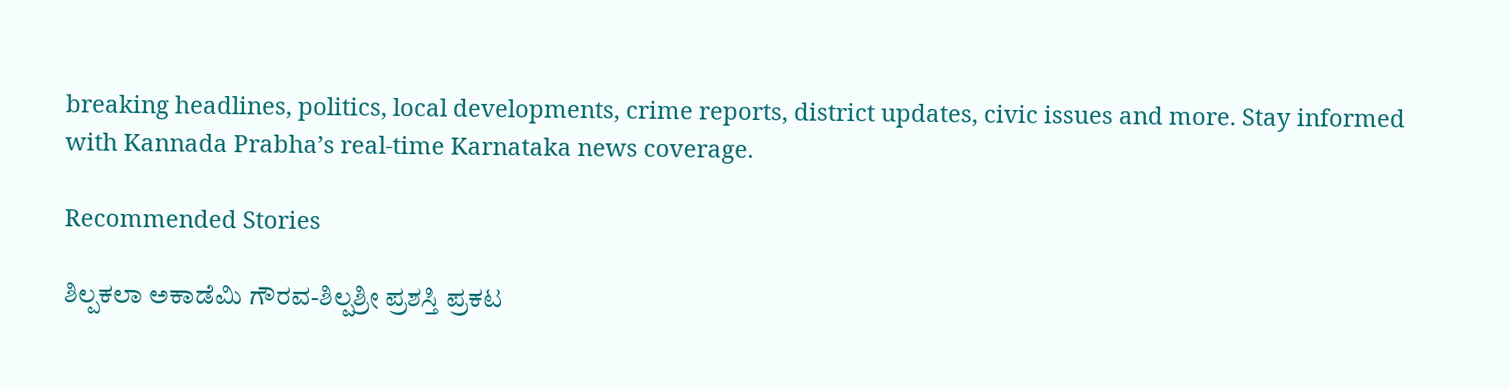breaking headlines, politics, local developments, crime reports, district updates, civic issues and more. Stay informed with Kannada Prabha’s real‑time Karnataka news coverage.

Recommended Stories

ಶಿಲ್ಪಕಲಾ ಅಕಾಡೆಮಿ ಗೌರವ-ಶಿಲ್ಪಶ್ರೀ ಪ್ರಶಸ್ತಿ ಪ್ರಕಟ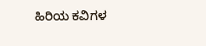ಹಿರಿಯ ಕವಿಗಳ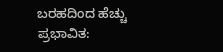ಬರಹದಿಂದ ಹೆಚ್ಚು ಪ್ರಭಾವಿತ: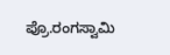ಪ್ರೊ.ರಂಗಸ್ವಾಮಿ